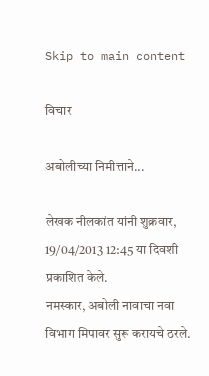Skip to main content

विचार

अबोलीच्या निमीत्ताने...

लेखक नीलकांत यांनी शुक्रवार, 19/04/2013 12:45 या दिवशी प्रकाशित केले.
नमस्कार, अबोली नावाचा नवा विभाग मिपावर सुरू करायचे ठरले.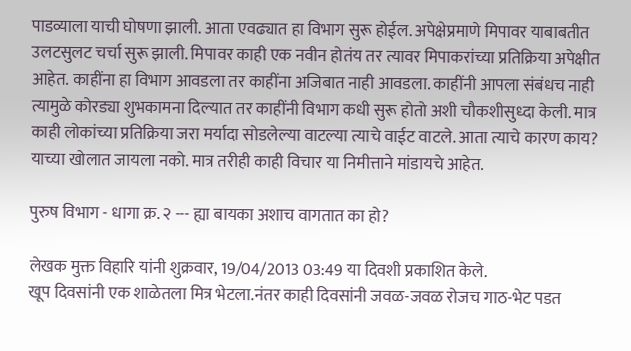पाडव्याला याची घोषणा झाली. आता एवढ्यात हा विभाग सुरू होईल. अपेक्षेप्रमाणे मिपावर याबाबतीत उलटसुलट चर्चा सुरू झाली. मिपावर काही एक नवीन होतंय तर त्यावर मिपाकरांच्या प्रतिक्रिया अपेक्षीत आहेत. काहींना हा विभाग आवडला तर काहींना अजिबात नाही आवडला. काहींनी आपला संबंधच नाही त्यामुळे कोरड्या शुभकामना दिल्यात तर काहींनी विभाग कधी सुरू होतो अशी चौकशीसुध्दा केली. मात्र काही लोकांच्या प्रतिक्रिया जरा मर्यादा सोडलेल्या वाटल्या त्याचे वाईट वाटले. आता त्याचे कारण काय? याच्या खोलात जायला नको. मात्र तरीही काही विचार या निमीत्ताने मांडायचे आहेत.

पुरुष विभाग - धागा क्र. २ --- ह्या बायका अशाच वागतात का हो?

लेखक मुक्त विहारि यांनी शुक्रवार, 19/04/2013 03:49 या दिवशी प्रकाशित केले.
खूप दिवसांनी एक शाळेतला मित्र भेटला.नंतर काही दिवसांनी जवळ-जवळ रोजच गाठ-भेट पडत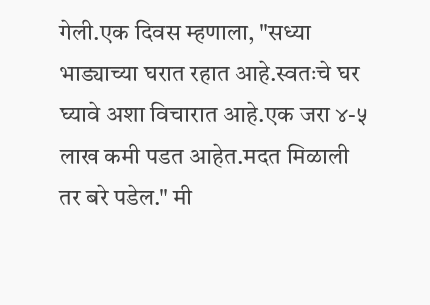गेली.एक दिवस म्हणाला, "सध्या भाड्याच्या घरात रहात आहे.स्वतःचे घर घ्यावे अशा विचारात आहे.एक जरा ४-५ लाख कमी पडत आहेत.मदत मिळाली तर बरे पडेल." मी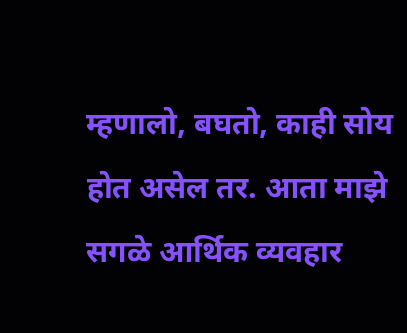म्हणालो, बघतो, काही सोय होत असेल तर. आता माझे सगळे आर्थिक व्यवहार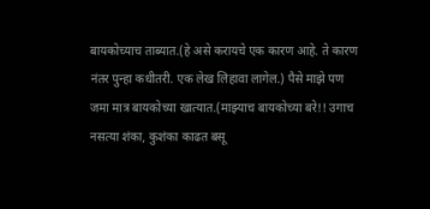बायकोच्याच ताब्यात.(हे असे करायचे एक कारण आहे. ते कारण नंतर पुन्हा कधीतरी. एक लेख लिहावा लागेल.) पैसे माझे पण जमा मात्र बायकोच्या खात्यात.(माझ्याच बायकोच्या बरे!! उगाच नसत्या शंका, कुशंका काढत बसू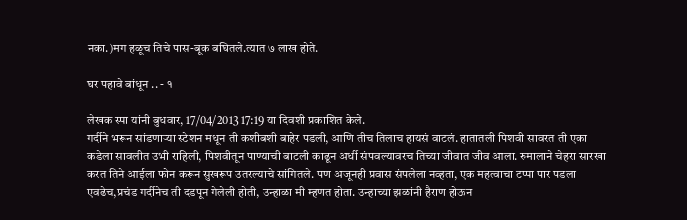नका.)मग हळूच तिचे पास-बूक बघितले.त्यात ७ लाख होते.

घर पहावे बांधून .. - १

लेखक स्पा यांनी बुधवार, 17/04/2013 17:19 या दिवशी प्रकाशित केले.
गर्दीने भरून सांडणाऱ्या स्टेशन मधून ती कशीबशी बाहेर पडली, आणि तीच तिलाच हायसं वाटलं. हातातली पिशवी सावरत ती एका कडेला सावलीत उभी राहिली, पिशवीतून पाण्याची बाटली काढून अर्धी संपवल्यावरच तिच्या जीवात जीव आला. रुमालाने चेहरा सारखा करत तिने आईला फोन करून सुखरूप उतरल्याचे सांगितले. पण अजूनही प्रवास संपलेला नव्हता, एक महत्वाचा टप्पा पार पडला एवढेच,प्रचंड गर्दीनेच ती दडपून गेलेली होती, उन्हाळा मी म्हणत होता. उन्हाच्या झळांनी हैराण होऊन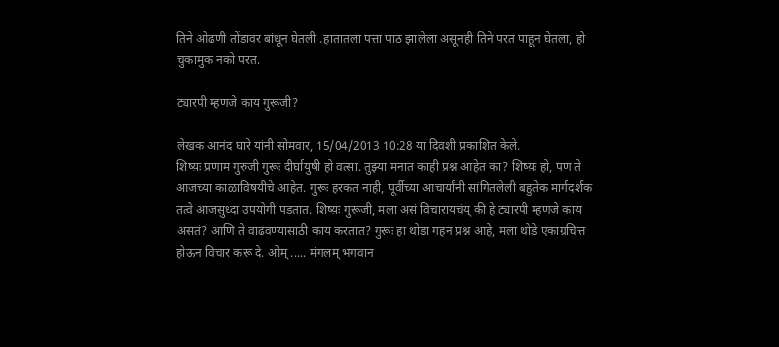तिने ओढणी तोंडावर बांधून घेतली .हातातला पत्ता पाठ झालेला असूनही तिने परत पाहून घेतला, हो चुकामुक नको परत.

ट्यारपी म्हणजे काय गुरूजी?

लेखक आनंद घारे यांनी सोमवार, 15/04/2013 10:28 या दिवशी प्रकाशित केले.
शिष्य़ः प्रणाम गुरुजी गुरूः दीर्घायुषी हो वत्सा. तुझ्या मनात काही प्रश्न आहेत का? शिष्य़ः हो, पण ते आजच्या काळाविषयीचे आहेत. गुरूः हरकत नाही, पूर्वीच्या आचार्यांनी सांगितलेली बहुतेक मार्गदर्शक तत्वे आजसुध्दा उपयोगी पडतात. शिष्य़ः गुरूजी, मला असं विचारायचंय् की हे ट्यारपी म्हणजे काय असतं? आणि ते वाढवण्यासाठी काय करतात? गुरूः हा थोडा गहन प्रश्न आहे, मला थोडे एकाग्रचित्त होऊन विचार करू दे. ओम् ..... मंगलम् भगवान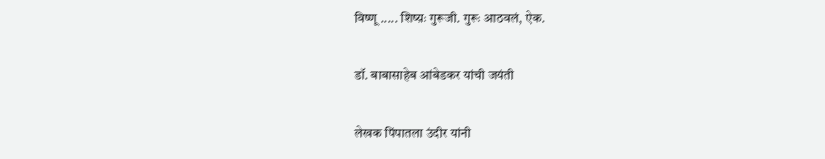विष्णू ..... शिष्य़ः गुरूजी. गुरूः आठवलं, ऐक.

डॉ. बाबासाहेब आंबेडकर यांची जयंती

लेखक पिंपातला उंदीर यांनी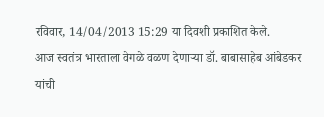रविवार, 14/04/2013 15:29 या दिवशी प्रकाशित केले.
आज स्वतंत्र भारताला वेगळे वळण देणार्‍या डॉ. बाबासाहेब आंबेडकर यांची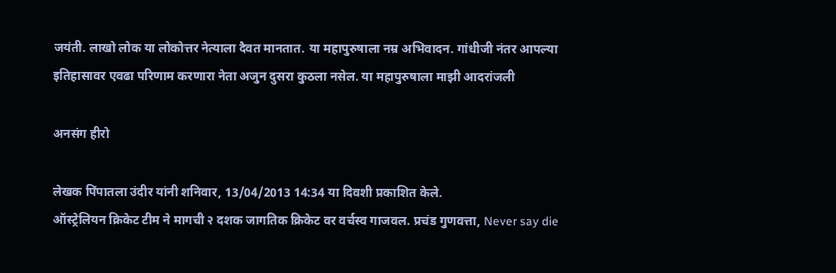जयंती. लाखो लोक या लोकोत्तर नेत्याला दैवत मानतात. या महापुरुषाला नम्र अभिवादन. गांधीजी नंतर आपल्या इतिहासावर एवढा परिणाम करणारा नेता अजुन दुसरा कुठला नसेल. या महापुरुषाला माझी आदरांजली

अनसंग हीरो

लेखक पिंपातला उंदीर यांनी शनिवार, 13/04/2013 14:34 या दिवशी प्रकाशित केले.
ऑस्ट्रेलियन क्रिकेट टीम ने मागची २ दशक जागतिक क्रिकेट वर वर्चस्व गाजवल. प्रचंड गुणवत्ता, Never say die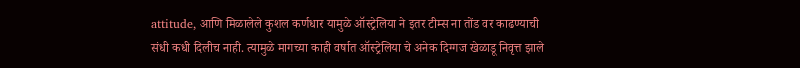attitude, आणि मिळालेले कुशल कर्णधार यामुळे ऑस्ट्रेलिया ने इतर टीम्स ना तोंड वर काढण्याची संधी कधी दिलीच नाही. त्यामुळे मागच्या काही वर्षात ऑस्ट्रेलिया चे अनेक दिग्गज खेळाडू निवृत्त झाले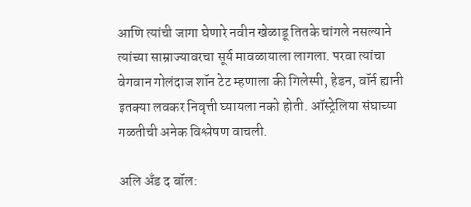आणि त्यांची जागा घेणारे नवीन खेळाडू तितके चांगले नसल्याने त्यांच्या साम्राज्यावरचा सूर्य मावळायाला लागला. परवा त्यांचा वेगवान गोलंदाज शॉन टेट म्हणाला की गिलेस्पी, हेडन, वॉर्न ह्यानी इतक्या लवकर निवृत्ती घ्यायला नको होती. ऑस्ट्रेलिया संघाच्या गळतीची अनेक विश्लेषण वाचली.

अलि अँड द बॉल: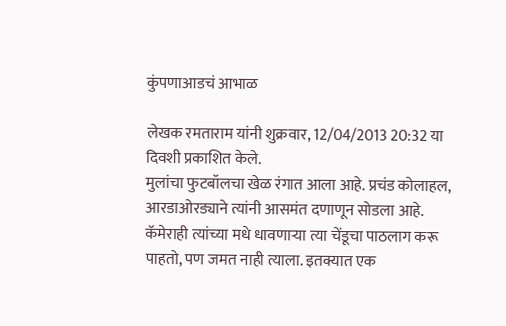कुंपणाआडचं आभाळ

लेखक रमताराम यांनी शुक्रवार, 12/04/2013 20:32 या दिवशी प्रकाशित केले.
मुलांचा फुटबॉलचा खेळ रंगात आला आहे. प्रचंड कोलाहल, आरडाओरड्याने त्यांनी आसमंत दणाणून सोडला आहे. कॅमेराही त्यांच्या मधे धावणार्‍या त्या चेंडूचा पाठलाग करू पाहतो, पण जमत नाही त्याला. इतक्यात एक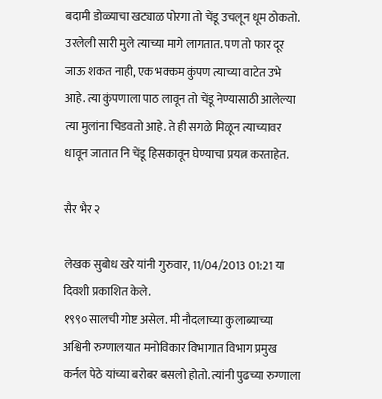बदामी डोळ्याचा खट्याळ पोरगा तो चेंडू उचलून धूम ठोकतो. उरलेली सारी मुले त्याच्या मागे लागतात. पण तो फार दूर जाऊ शकत नाही, एक भक्कम कुंपण त्याच्या वाटेत उभे आहे. त्या कुंपणाला पाठ लावून तो चेंडू नेण्यासाठी आलेल्या त्या मुलांना चिडवतो आहे. ते ही सगळे मिळून त्याच्यावर धावून जातात नि चेंडू हिसकावून घेण्याचा प्रयत्न करताहेत.

सैर भैर २

लेखक सुबोध खरे यांनी गुरुवार, 11/04/2013 01:21 या दिवशी प्रकाशित केले.
१९९० सालची गोष्ट असेल. मी नौदलाच्या कुलाब्याच्या अश्विनी रुग्णालयात मनोविकार विभागात विभाग प्रमुख कर्नल पेठे यांच्या बरोबर बसलो होतो. त्यांनी पुढच्या रुग्णाला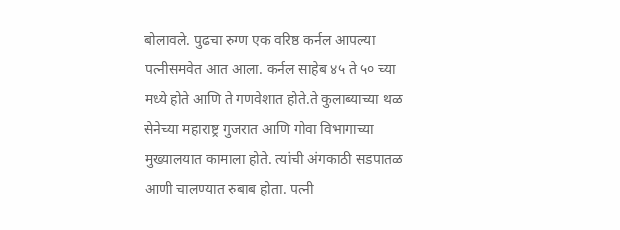बोलावले. पुढचा रुग्ण एक वरिष्ठ कर्नल आपल्या पत्नीसमवेत आत आला. कर्नल साहेब ४५ ते ५० च्या मध्ये होते आणि ते गणवेशात होते.ते कुलाब्याच्या थळ सेनेच्या महाराष्ट्र गुजरात आणि गोवा विभागाच्या मुख्यालयात कामाला होते. त्यांची अंगकाठी सडपातळ आणी चालण्यात रुबाब होता. पत्नी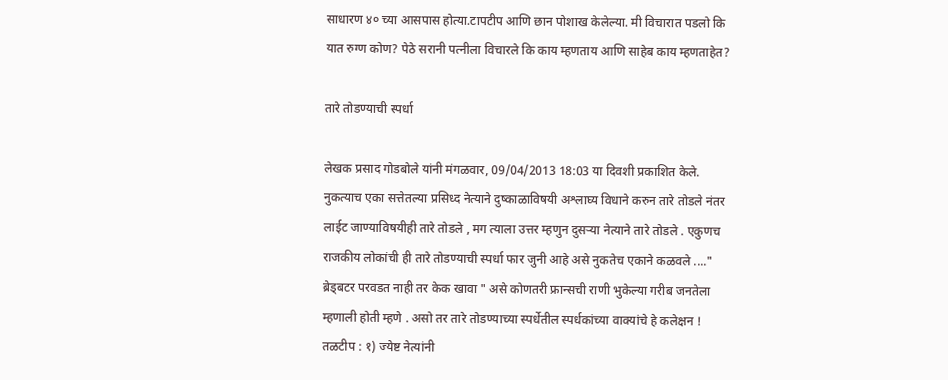साधारण ४० च्या आसपास होत्या.टापटीप आणि छान पोशाख केलेल्या. मी विचारात पडलो कि यात रुग्ण कोण? पेठे सरानी पत्नीला विचारले कि काय म्हणताय आणि साहेब काय म्हणताहेत?

तारे तोडण्याची स्पर्धा

लेखक प्रसाद गोडबोले यांनी मंगळवार, 09/04/2013 18:03 या दिवशी प्रकाशित केले.
नुकत्याच एका सत्तेतल्या प्रसिध्द नेत्याने दुष्काळाविषयी अश्लाघ्य विधाने करुन तारे तोडले नंतर लाईट जाण्याविषयीही तारे तोडले , मग त्याला उत्तर म्हणुन दुसर्‍या नेत्याने तारे तोडले . एकुणच राजकीय लोकांची ही तारे तोडण्याची स्पर्धा फार जुनी आहे असे नुकतेच एकाने कळवले ...." ब्रेड्बटर परवडत नाही तर केक खावा " असे कोणतरी फ्रान्सची राणी भुकेल्या गरीब जनतेला म्हणाली होती म्हणे . असो तर तारे तोडण्याच्या स्पर्धेतील स्पर्धकांच्या वाक्यांचे हे कलेक्षन ! तळटीप : १) ज्येष्ट नेत्यांनी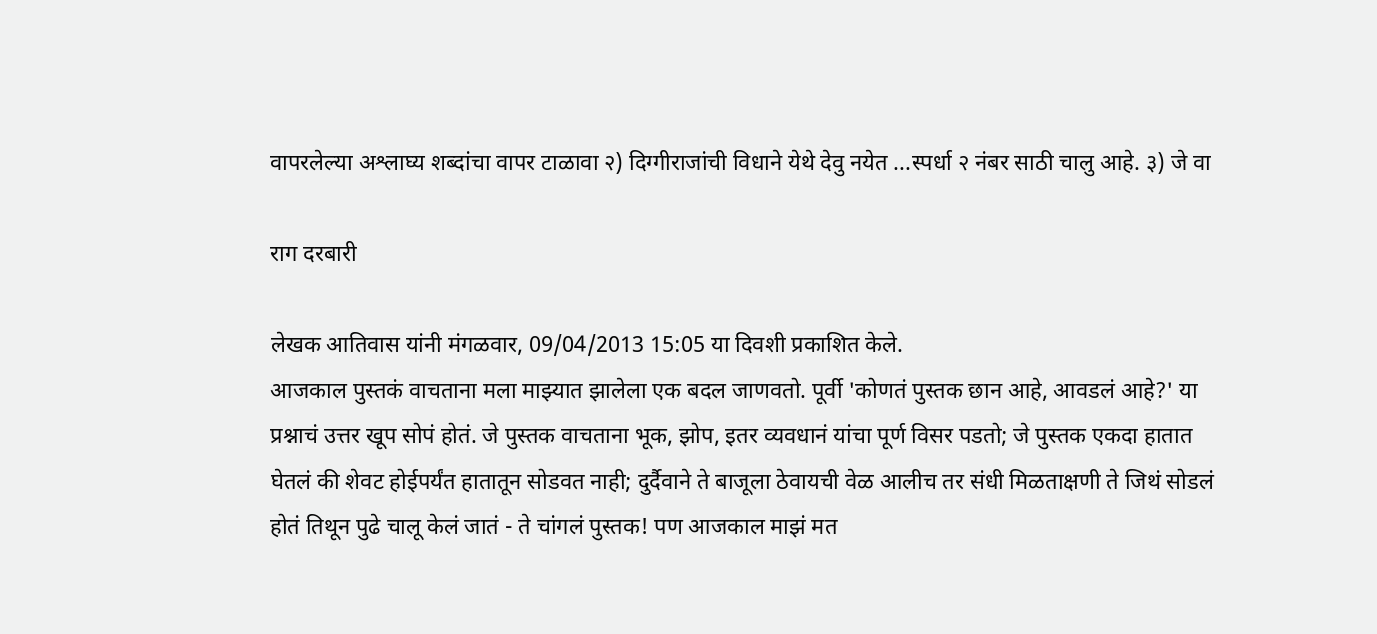वापरलेल्या अश्लाघ्य शब्दांचा वापर टाळावा २) दिग्गीराजांची विधाने येथे देवु नयेत ...स्पर्धा २ नंबर साठी चालु आहे. ३) जे वा

राग दरबारी

लेखक आतिवास यांनी मंगळवार, 09/04/2013 15:05 या दिवशी प्रकाशित केले.
आजकाल पुस्तकं वाचताना मला माझ्यात झालेला एक बदल जाणवतो. पूर्वी 'कोणतं पुस्तक छान आहे, आवडलं आहे?' या प्रश्नाचं उत्तर खूप सोपं होतं. जे पुस्तक वाचताना भूक, झोप, इतर व्यवधानं यांचा पूर्ण विसर पडतो; जे पुस्तक एकदा हातात घेतलं की शेवट होईपर्यंत हातातून सोडवत नाही; दुर्दैवाने ते बाजूला ठेवायची वेळ आलीच तर संधी मिळताक्षणी ते जिथं सोडलं होतं तिथून पुढे चालू केलं जातं - ते चांगलं पुस्तक! पण आजकाल माझं मत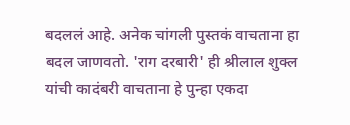बदललं आहे. अनेक चांगली पुस्तकं वाचताना हा बदल जाणवतो. 'राग दरबारी' ही श्रीलाल शुक्ल यांची कादंबरी वाचताना हे पुन्हा एकदा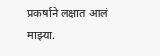प्रकर्षाने लक्षात आलं माझ्या.